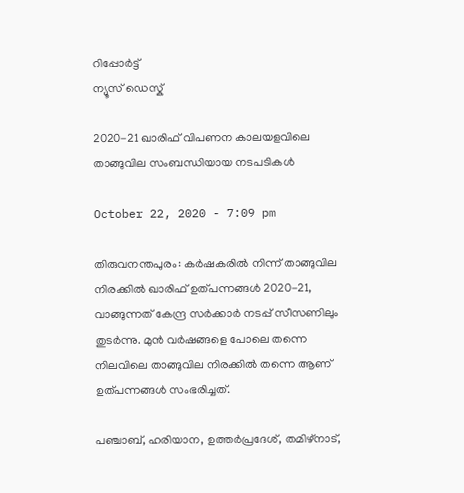റിപ്പോര്‍ട്ട്
ന്യൂസ് ഡെസ്ക്

2020-21 ഖാരിഫ് വിപണന കാലയളവിലെ താങ്ങുവില സംബന്ധിയായ നടപടികൾ

October 22, 2020 - 7:09 pm

തിരുവനന്തപുരം: കർഷകരിൽ നിന്ന് താങ്ങുവില നിരക്കിൽ ഖാരിഫ് ഉത്പന്നങ്ങൾ 2020-21, വാങ്ങുന്നത് കേന്ദ്ര സർക്കാർ നടപ്പ് സീസണിലും തുടർന്നു. മുൻ വർഷങ്ങളെ പോലെ തന്നെ നിലവിലെ താങ്ങുവില നിരക്കിൽ തന്നെ ആണ് ഉത്പന്നങ്ങൾ സംഭരിച്ചത്.

പഞ്ചാബ്, ഹരിയാന, ഉത്തർപ്രദേശ്, തമിഴ്നാട്,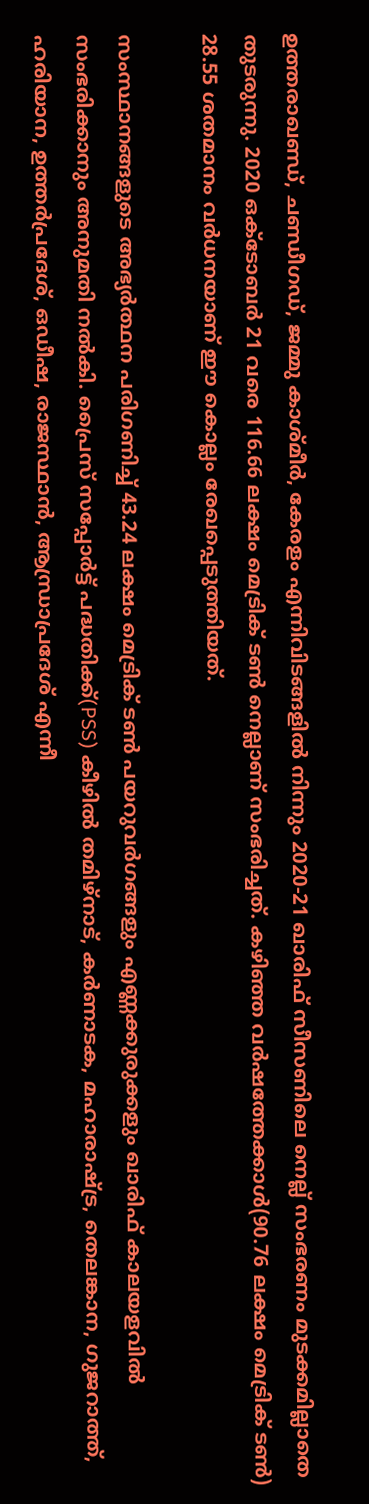ഉത്തരാഖണ്ഡ്, ചണ്ഡീഗഡ്, ജമ്മു കാശ്മീർ, കേരളം എന്നിവിടങ്ങളിൽ നിന്നും 2020-21 ഖാരിഫ് സീസണിലെ നെല്ല് സംഭരണം മുടക്കമില്ലാതെ തുടരുന്നു. 2020 ഒക്ടോബർ 21 വരെ 116.66 ലക്ഷം മെട്രിക് ടൺ നെല്ലാണ് സംഭരിച്ചത്. കഴിഞ്ഞ വർഷത്തേക്കാൾ(90.76 ലക്ഷം മെട്രിക് ടൺ) 28.55 ശതമാനം വർധനയാണ് ഈ കൊല്ലം രേഖപ്പെടുത്തിയത്.

സംസ്ഥാനങ്ങളുടെ അഭ്യർത്ഥന പരിഗണിച്ച് 43.24 ലക്ഷം മെട്രിക് ടൺ പയറുവർഗങ്ങളും എണ്ണക്കുരുക്കളും ഖാരിഫ് കാലയളവിൽ സംഭരിക്കാനും അനുമതി നൽകി. പ്രൈസ് സപ്പോർട്ട് പദ്ധതിക്ക്(PSS) കീഴിൽ തമിഴ്നാട്, കർണാടക, മഹാരാഷ്ട്ര, തെലങ്കാന, ഗുജറാത്ത്, ഹരിയാന, ഉത്തർപ്രദേശ്, ഒഡീഷ, രാജസ്ഥാൻ, ആന്ധ്രാപ്രദേശ് എന്നീ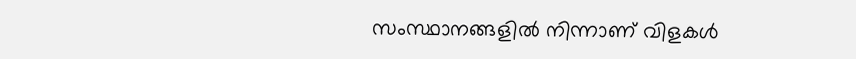സംസ്ഥാനങ്ങളിൽ നിന്നാണ് വിളകൾ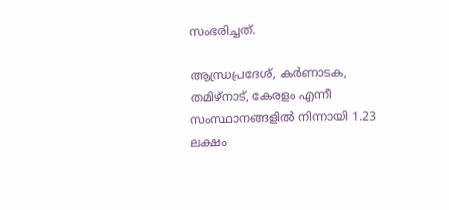സംഭരിച്ചത്.

ആന്ധ്രപ്രദേശ്, കർണാടക, തമിഴ്നാട്, കേരളം എന്നീ സംസ്ഥാനങ്ങളിൽ നിന്നായി 1.23 ലക്ഷം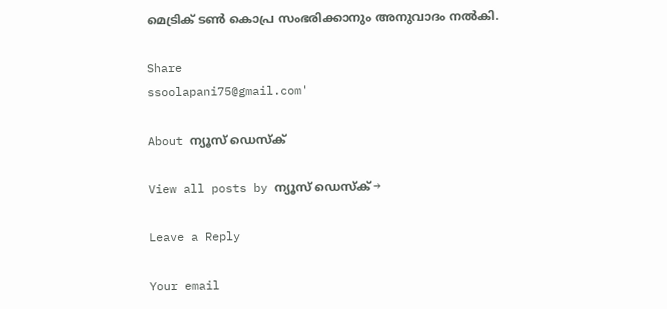മെട്രിക് ടൺ കൊപ്ര സംഭരിക്കാനും അനുവാദം നൽകി.

Share
ssoolapani75@gmail.com'

About ന്യൂസ് ഡെസ്ക്

View all posts by ന്യൂസ് ഡെസ്ക് →

Leave a Reply

Your email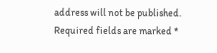address will not be published. Required fields are marked *